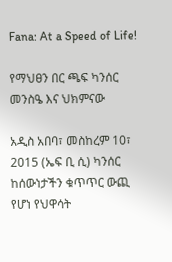Fana: At a Speed of Life!

የማህፀን በር ጫፍ ካንሰር መንስዔ እና ህክምናው

አዲስ አበባ፣ መስከረም 10፣ 2015 (ኤፍ ቢ ሲ) ካንሰር ከሰውነታችን ቁጥጥር ውጪ የሆነ የህዋሳት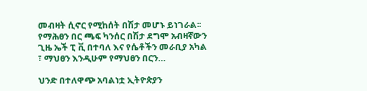መብዛት ሲኖር የሚከሰት በሽታ መሆኑ ይነገራል፡፡ የማሕፀን በር ጫፍ ካንሰር በሽታ ደግሞ አብዛኛውን ጊዜ ኤች ፒ ቪ በተባለ እና የሴቶችን መራቢያ አካል ፣ ማህፀን እንዲሁም የማህፀን በርን…

ህንድ በተለዋጭ አባልነቷ ኢትዮጵያን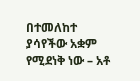በተመለከተ ያሳየችው አቋም የሚደነቅ ነው – አቶ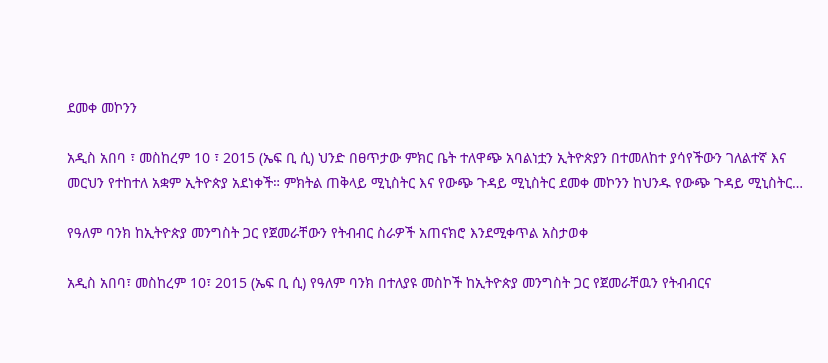ደመቀ መኮንን

አዲስ አበባ ፣ መስከረም 10 ፣ 2015 (ኤፍ ቢ ሲ) ህንድ በፀጥታው ምክር ቤት ተለዋጭ አባልነቷን ኢትዮጵያን በተመለከተ ያሳየችውን ገለልተኛ እና መርህን የተከተለ አቋም ኢትዮጵያ አደነቀች። ምክትል ጠቅላይ ሚኒስትር እና የውጭ ጉዳይ ሚኒስትር ደመቀ መኮንን ከህንዱ የውጭ ጉዳይ ሚኒስትር…

የዓለም ባንክ ከኢትዮጵያ መንግስት ጋር የጀመራቸውን የትብብር ስራዎች አጠናክሮ እንደሚቀጥል አስታወቀ

አዲስ አበባ፣ መስከረም 10፣ 2015 (ኤፍ ቢ ሲ) የዓለም ባንክ በተለያዩ መስኮች ከኢትዮጵያ መንግስት ጋር የጀመራቸዉን የትብብርና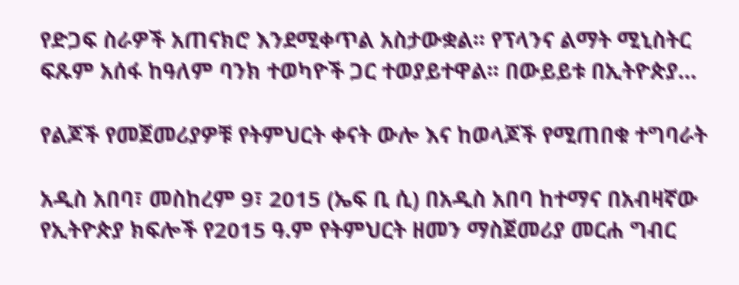የድጋፍ ስራዎች አጠናክሮ እንደሚቀጥል አስታውቋል፡፡ የፕላንና ልማት ሚኒስትር ፍጹም አሰፋ ከዓለም ባንክ ተወካዮች ጋር ተወያይተዋል፡፡ በውይይቱ በኢትዮጵያ…

የልጆች የመጀመሪያዎቹ የትምህርት ቀናት ውሎ እና ከወላጆች የሚጠበቁ ተግባራት

አዲስ አበባ፣ መስከረም 9፣ 2015 (ኤፍ ቢ ሲ) በአዲስ አበባ ከተማና በአብዛኛው የኢትዮጵያ ክፍሎች የ2015 ዓ.ም የትምህርት ዘመን ማስጀመሪያ መርሐ ግብር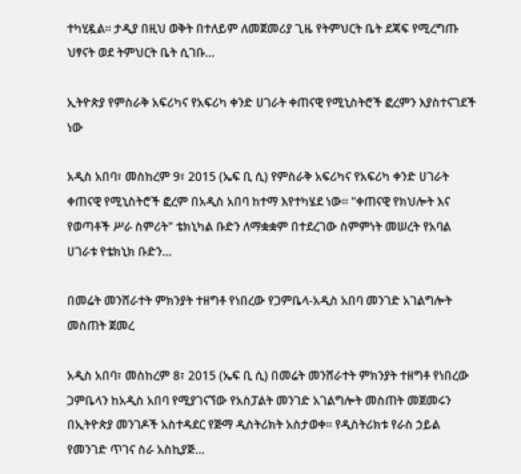ተካሂዷል። ታዲያ በዚህ ወቅት በተለይም ለመጀመሪያ ጊዜ የትምህርት ቤት ደጃፍ የሚረግጡ ህፃናት ወደ ትምህርት ቤት ሲገቡ…

ኢትዮጵያ የምስራቅ አፍሪካና የአፍሪካ ቀንድ ሀገራት ቀጠናዊ የሚኒስትሮች ፎረምን እያስተናገደች ነው

አዲስ አበባ፣ መስከረም 9፣ 2015 (ኤፍ ቢ ሲ) የምስራቅ አፍሪካና የአፍሪካ ቀንድ ሀገራት ቀጠናዊ የሚኒስትሮች ፎረም በአዲስ አበባ ከተማ እየተካሄደ ነው፡፡ "ቀጠናዊ የክህሎት እና የወጣቶች ሥራ ስምሪት" ቴክኒካል ቡድን ለማቋቋም በተደረገው ስምምነት መሠረት የአባል ሀገራቱ የቴክኒክ ቡድን…

በመሬት መንሸራተት ምክንያት ተዘግቶ የነበረው የጋምቤላ-አዲስ አበባ መንገድ አገልግሎት መስጠት ጀመረ

አዲስ አበባ፣ መስከረም 8፣ 2015 (ኤፍ ቢ ሲ) በመሬት መንሸራተት ምክንያት ተዘግቶ የነበረው ጋምቤላን ከአዲስ አበባ የሚያገናኘው የአስፓልት መንገድ አገልግሎት መስጠት መጀመሩን በኢትዮጵያ መንገዶች አስተዳደር የጅማ ዲስትሪክት አስታወቀ። የዲስትሪክቱ የራስ ኃይል የመንገድ ጥገና ስራ አስኪያጅ…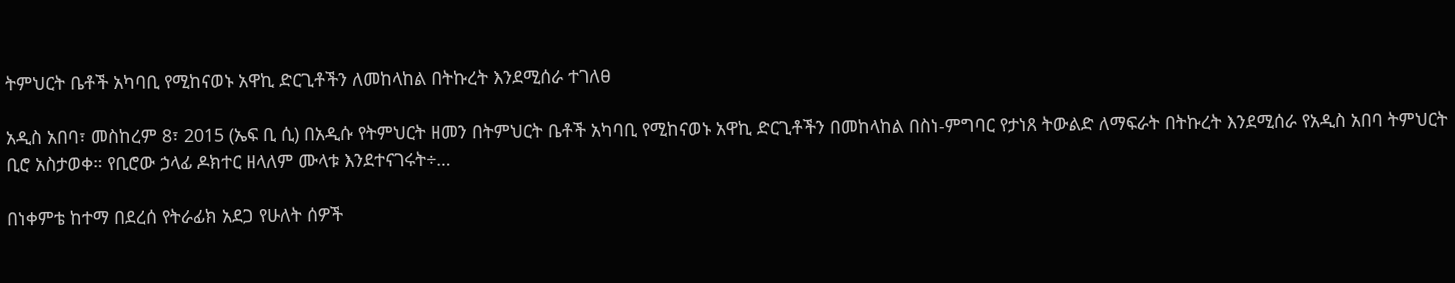ትምህርት ቤቶች አካባቢ የሚከናወኑ አዋኪ ድርጊቶችን ለመከላከል በትኩረት እንደሚሰራ ተገለፀ

አዲስ አበባ፣ መስከረም 8፣ 2015 (ኤፍ ቢ ሲ) በአዲሱ የትምህርት ዘመን በትምህርት ቤቶች አካባቢ የሚከናወኑ አዋኪ ድርጊቶችን በመከላከል በስነ-ምግባር የታነጸ ትውልድ ለማፍራት በትኩረት እንደሚሰራ የአዲስ አበባ ትምህርት ቢሮ አስታወቀ። የቢሮው ኃላፊ ዶክተር ዘላለም ሙላቱ እንደተናገሩት÷…

በነቀምቴ ከተማ በደረሰ የትራፊክ አደጋ የሁለት ሰዎች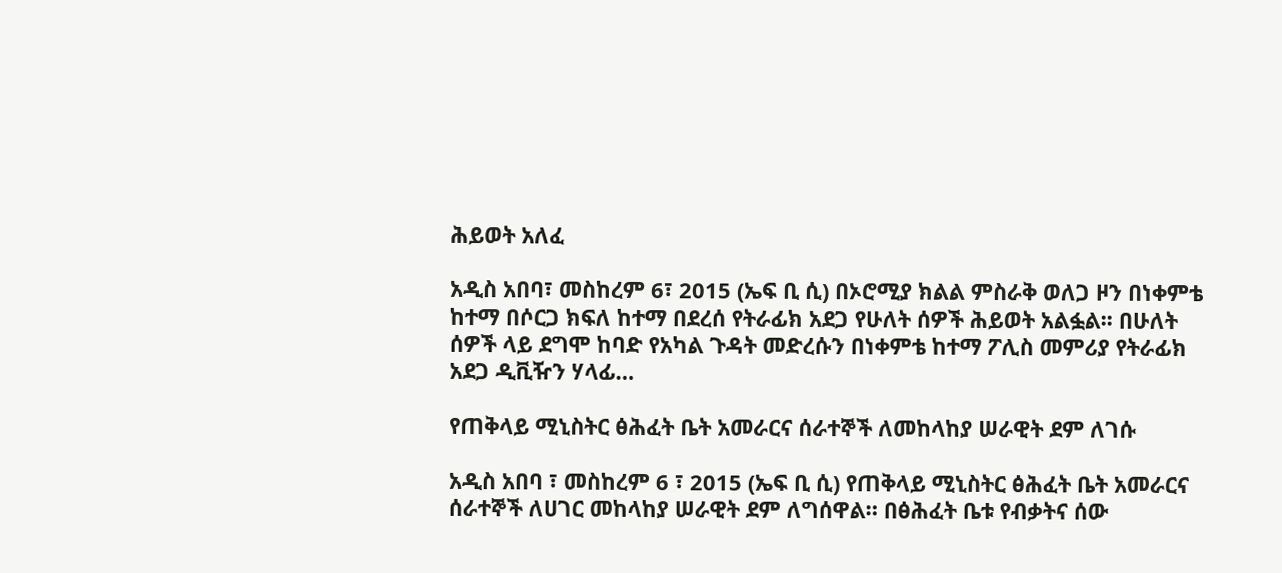ሕይወት አለፈ

አዲስ አበባ፣ መስከረም 6፣ 2015 (ኤፍ ቢ ሲ) በኦሮሚያ ክልል ምስራቅ ወለጋ ዞን በነቀምቴ ከተማ በሶርጋ ክፍለ ከተማ በደረሰ የትራፊክ አደጋ የሁለት ሰዎች ሕይወት አልፏል፡፡ በሁለት ሰዎች ላይ ደግሞ ከባድ የአካል ጉዳት መድረሱን በነቀምቴ ከተማ ፖሊስ መምሪያ የትራፊክ አደጋ ዲቪዥን ሃላፊ…

የጠቅላይ ሚኒስትር ፅሕፈት ቤት አመራርና ሰራተኞች ለመከላከያ ሠራዊት ደም ለገሱ

አዲስ አበባ ፣ መስከረም 6 ፣ 2015 (ኤፍ ቢ ሲ) የጠቅላይ ሚኒስትር ፅሕፈት ቤት አመራርና ሰራተኞች ለሀገር መከላከያ ሠራዊት ደም ለግሰዋል። በፅሕፈት ቤቱ የብቃትና ሰው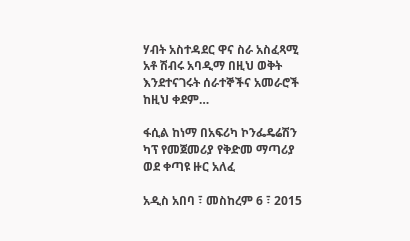ሃብት አስተዳደር ዋና ስራ አስፈጻሚ አቶ ሽብሩ አባዲማ በዚህ ወቅት እንደተናገሩት ሰራተኞችና አመራሮች ከዚህ ቀደም…

ፋሲል ከነማ በአፍሪካ ኮንፌዴሬሽን ካፕ የመጀመሪያ የቅድመ ማጣሪያ ወደ ቀጣዩ ዙር አለፈ

አዲስ አበባ ፣ መስከረም 6 ፣ 2015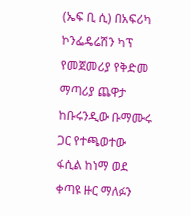(ኤፍ ቢ ሲ) በአፍሪካ ኮንፌዴሬሽን ካፕ የመጀመሪያ የቅድመ ማጣሪያ ጨዋታ ከቡሩንዲው ቡማሙሩ ጋር የተጫወተው ፋሲል ከነማ ወደ ቀጣዩ ዙር ማለፉን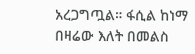አረጋግጧል። ፋሲል ከነማ በዛሬው እለት በመልስ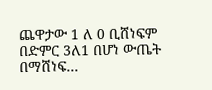ጨዋታው 1 ለ 0 ቢሸነፍም በድምር 3ለ1 በሆነ ውጤት በማሸነፍ…